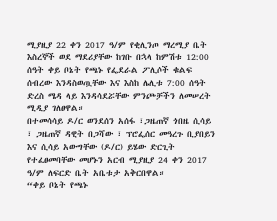ሚያዚያ 22 ቀን 2017 ዓ/ም የቂሊንጦ ማረሚያ ቤት እስረኞች ወደ ማደሪያቸው ከገቡ በኋላ ከምሽቱ 12:00 ሰዓት ቀይ ቦኔት የጫኑ የፌደራል ፖሊሶች ቁልፍ ሰብረው እንዳስወጧቸው እና እስከ ሌሊቱ 7:00 ሰዓት ድረስ ሜዳ ላይ እንዳሳደሯቸው ምንጮቻችን ለመሠረት ሚዲያ ገለፀዋል።
በተመሳሳይ ዶ/ር ወንደሰን አሰፋ ፣ጋዜጠኛ ጎበዜ ሲሳይ ፣ ጋዜጠኛ ዳዊት በጋሻው ፣ ፕሮፌሰር መዓረጉ ቢያበይን እና ሲሳይ አውግቸው (ዶ/ር) ይሄው ድርጊት የተፈፀመባቸው መሆኑን አርብ ሚያዚያ 24 ቀን 2017 ዓ/ም ለፍርድ ቤት አቤቱታ አቅርበዋል።
“ቀይ ቦኔት የጫኑ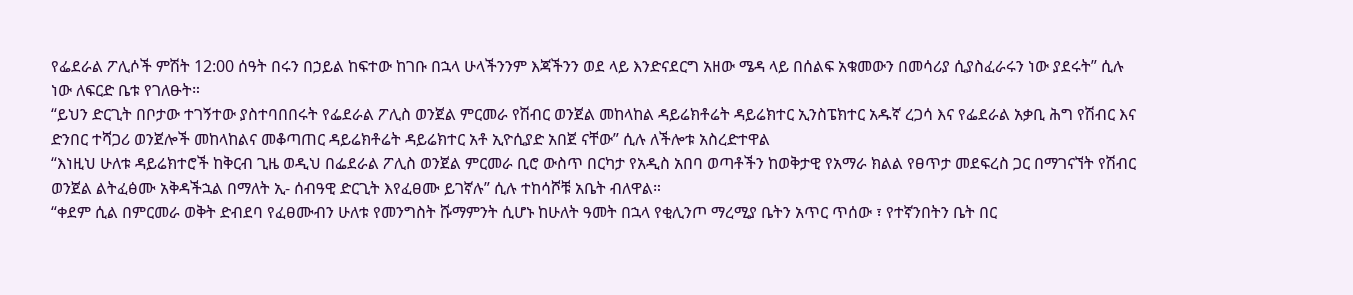የፌደራል ፖሊሶች ምሽት 12:00 ሰዓት በሩን በኃይል ከፍተው ከገቡ በኋላ ሁላችንንም እጃችንን ወደ ላይ እንድናደርግ አዘው ሜዳ ላይ በሰልፍ አቁመውን በመሳሪያ ሲያስፈራሩን ነው ያደሩት” ሲሉ ነው ለፍርድ ቤቱ የገለፁት።
“ይህን ድርጊት በቦታው ተገኝተው ያስተባበበሩት የፌደራል ፖሊስ ወንጀል ምርመራ የሽብር ወንጀል መከላከል ዳይሬክቶሬት ዳይሬክተር ኢንስፔክተር አዱኛ ረጋሳ እና የፌደራል አቃቢ ሕግ የሽብር እና ድንበር ተሻጋሪ ወንጀሎች መከላከልና መቆጣጠር ዳይሬክቶሬት ዳይሬክተር አቶ ኢዮሲያድ አበጀ ናቸው” ሲሉ ለችሎቱ አስረድተዋል
“እነዚህ ሁለቱ ዳይሬክተሮች ከቅርብ ጊዜ ወዲህ በፌደራል ፖሊስ ወንጀል ምርመራ ቢሮ ውስጥ በርካታ የአዲስ አበባ ወጣቶችን ከወቅታዊ የአማራ ክልል የፀጥታ መደፍረስ ጋር በማገናኘት የሽብር ወንጀል ልትፈፅሙ አቅዳችኋል በማለት ኢ- ሰብዓዊ ድርጊት እየፈፀሙ ይገኛሉ” ሲሉ ተከሳሾቹ አቤት ብለዋል።
“ቀደም ሲል በምርመራ ወቅት ድብደባ የፈፀሙብን ሁለቱ የመንግስት ሹማምንት ሲሆኑ ከሁለት ዓመት በኋላ የቂሊንጦ ማረሚያ ቤትን አጥር ጥሰው ፣ የተኛንበትን ቤት በር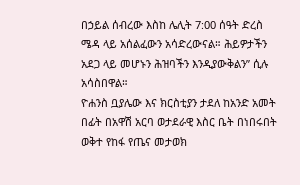በኃይል ሰብረው እስከ ሌሊት 7:00 ሰዓት ድረስ ሜዳ ላይ አሰልፈውን አሳድረውናል። ሕይዎታችን አደጋ ላይ መሆኑን ሕዝባችን እንዲያውቅልን” ሲሉ አሳስበዋል።
ዮሐንስ ቧያሌው እና ክርስቲያን ታደለ ከአንድ አመት በፊት በአዋሽ አርባ ወታደራዊ እስር ቤት በነበሩበት ወቅተ የከፋ የጤና መታወክ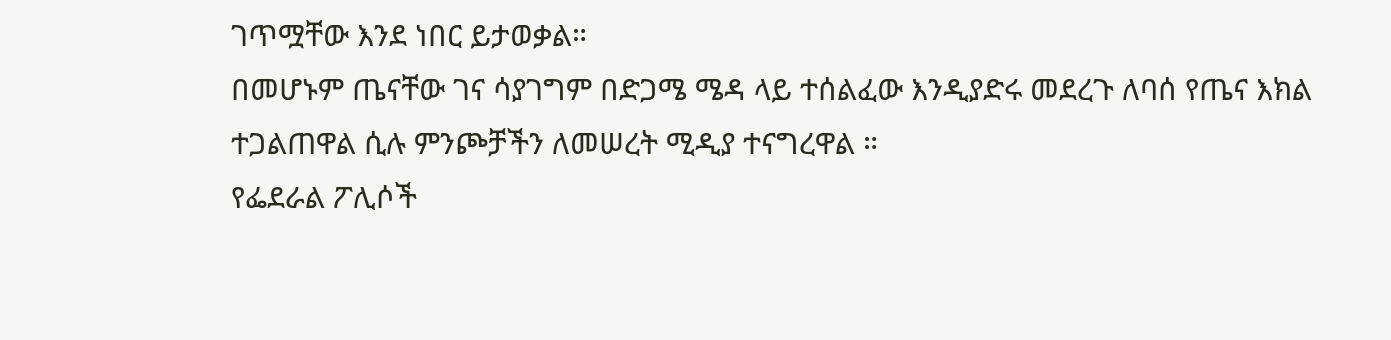ገጥሟቸው እንደ ነበር ይታወቃል።
በመሆኑም ጤናቸው ገና ሳያገግም በድጋሜ ሜዳ ላይ ተሰልፈው እንዲያድሩ መደረጉ ለባሰ የጤና እክል ተጋልጠዋል ሲሉ ምንጮቻችን ለመሠረት ሚዲያ ተናግረዋል ።
የፌደራል ፖሊሶች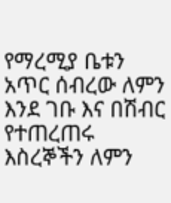የማረሚያ ቤቱን አጥር ሰብረው ለምን እንደ ገቡ እና በሽብር የተጠረጠሩ እስረኞችን ለምን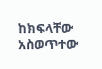ከክፍላቸው አስወጥተው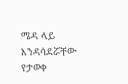ሜዳ ላይ እንዳሳደሯቸው የታወቀ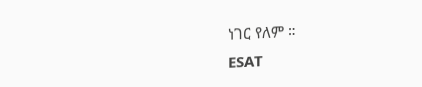ነገር የለም ።
ESAT